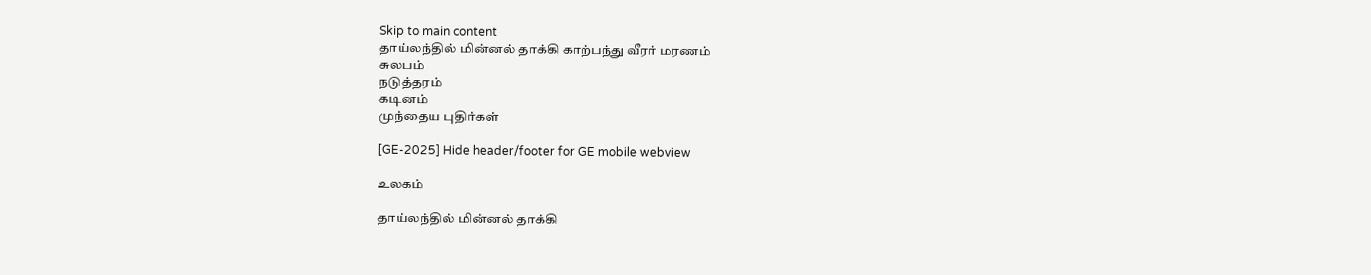Skip to main content
தாய்லந்தில் மின்னல் தாக்கி காற்பந்து வீரர் மரணம்
சுலபம்
நடுத்தரம்
கடினம்
முந்தைய புதிர்கள்

[GE-2025] Hide header/footer for GE mobile webview

உலகம்

தாய்லந்தில் மின்னல் தாக்கி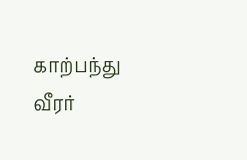காற்பந்து வீரர்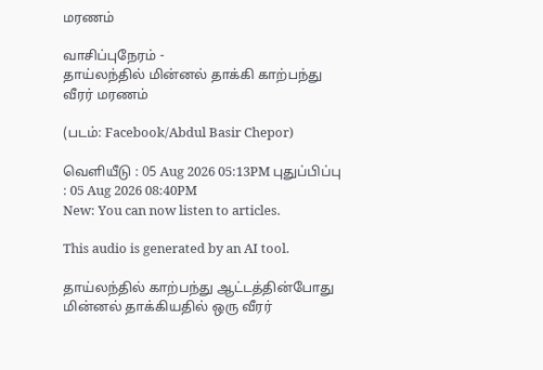மரணம்

வாசிப்புநேரம் -
தாய்லந்தில் மின்னல் தாக்கி காற்பந்து வீரர் மரணம்

(படம்: Facebook/Abdul Basir Chepor)

வெளியீடு : 05 Aug 2026 05:13PM புதுப்பிப்பு : 05 Aug 2026 08:40PM
New: You can now listen to articles.

This audio is generated by an AI tool.

தாய்லந்தில் காற்பந்து ஆட்டத்தின்போது மின்னல் தாக்கியதில் ஒரு வீரர்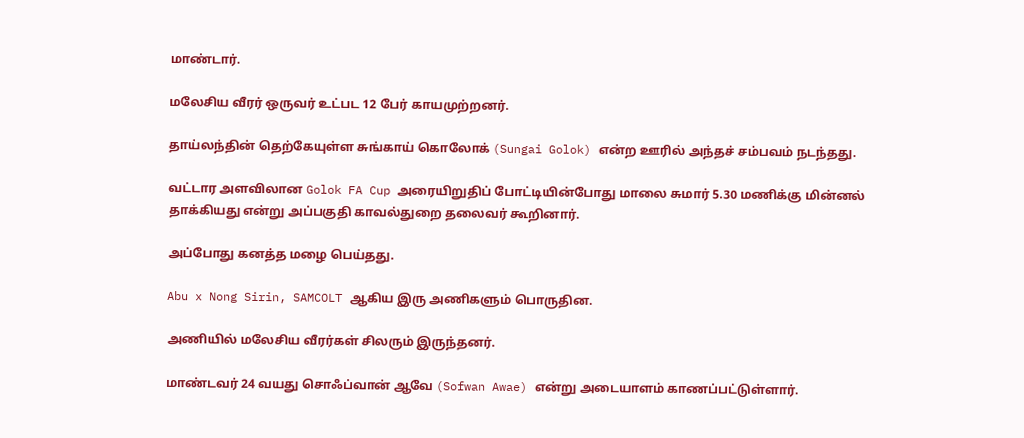மாண்டார்.

மலேசிய வீரர் ஒருவர் உட்பட 12 பேர் காயமுற்றனர்.

தாய்லந்தின் தெற்கேயுள்ள சுங்காய் கொலோக் (Sungai Golok) என்ற ஊரில் அந்தச் சம்பவம் நடந்தது.

வட்டார அளவிலான Golok FA Cup அரையிறுதிப் போட்டியின்போது மாலை சுமார் 5.30 மணிக்கு மின்னல் தாக்கியது என்று அப்பகுதி காவல்துறை தலைவர் கூறினார்.

அப்போது கனத்த மழை பெய்தது.

Abu x Nong Sirin, SAMCOLT ஆகிய இரு அணிகளும் பொருதின.

அணியில் மலேசிய வீரர்கள் சிலரும் இருந்தனர்.

மாண்டவர் 24 வயது சொஃப்வான் ஆவே (Sofwan Awae) என்று அடையாளம் காணப்பட்டுள்ளார்.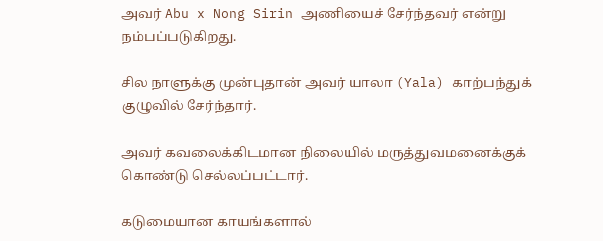அவர் Abu x Nong Sirin அணியைச் சேர்ந்தவர் என்று நம்பப்படுகிறது.

சில நாளுக்கு முன்புதான் அவர் யாலா (Yala) காற்பந்துக் குழுவில் சேர்ந்தார்.

அவர் கவலைக்கிடமான நிலையில் மருத்துவமனைக்குக் கொண்டு செல்லப்பட்டார்.

கடுமையான காயங்களால்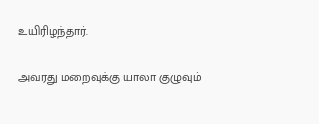உயிரிழந்தார்.

அவரது மறைவுக்கு யாலா குழுவும்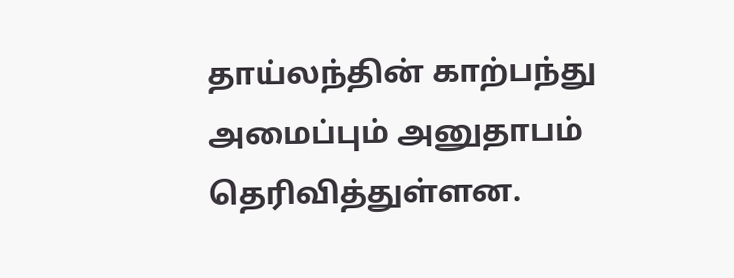தாய்லந்தின் காற்பந்து அமைப்பும் அனுதாபம் தெரிவித்துள்ளன.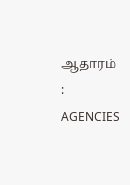ஆதாரம் : AGENCIES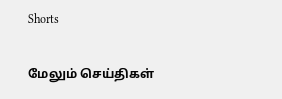Shorts

மேலும் செய்திகள்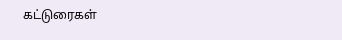கட்டுரைகள்